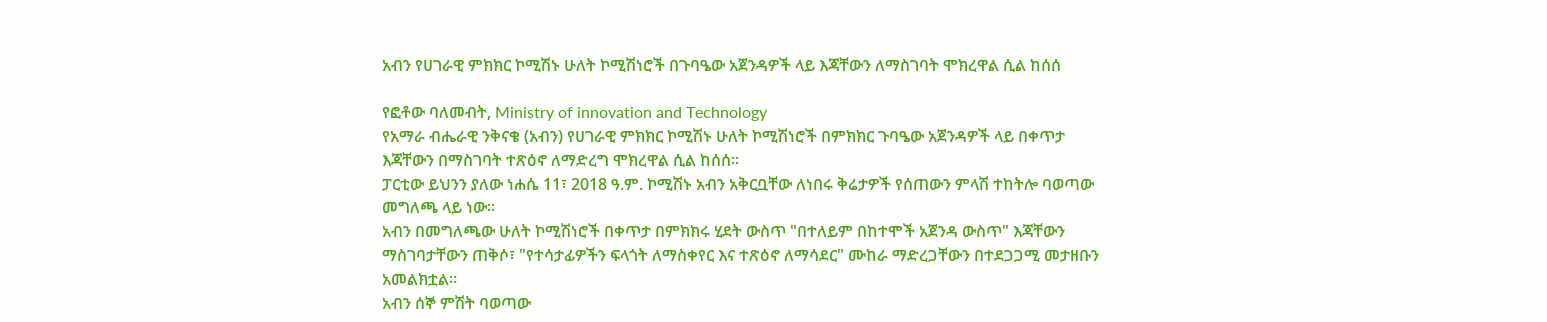አብን የሀገራዊ ምክክር ኮሚሽኑ ሁለት ኮሚሽነሮች በጉባዔው አጀንዳዎች ላይ እጃቸውን ለማስገባት ሞክረዋል ሲል ከሰሰ

የፎቶው ባለመብት, Ministry of innovation and Technology
የአማራ ብሔራዊ ንቅናቄ (አብን) የሀገራዊ ምክክር ኮሚሽኑ ሁለት ኮሚሽነሮች በምክክር ጉባዔው አጀንዳዎች ላይ በቀጥታ እጃቸውን በማስገባት ተጽዕኖ ለማድረግ ሞክረዋል ሲል ከሰሰ።
ፓርቲው ይህንን ያለው ነሐሴ 11፣ 2018 ዓ.ም. ኮሚሽኑ አብን አቅርቧቸው ለነበሩ ቅሬታዎች የሰጠውን ምላሽ ተከትሎ ባወጣው መግለጫ ላይ ነው።
አብን በመግለጫው ሁለት ኮሚሽነሮች በቀጥታ በምክክሩ ሂደት ውስጥ "በተለይም በከተሞች አጀንዳ ውስጥ" እጃቸውን ማስገባታቸውን ጠቅሶ፣ "የተሳታፊዎችን ፍላጎት ለማስቀየር እና ተጽዕኖ ለማሳደር" ሙከራ ማድረጋቸውን በተደጋጋሚ መታዘቡን አመልክቷል።
አብን ሰኞ ምሽት ባወጣው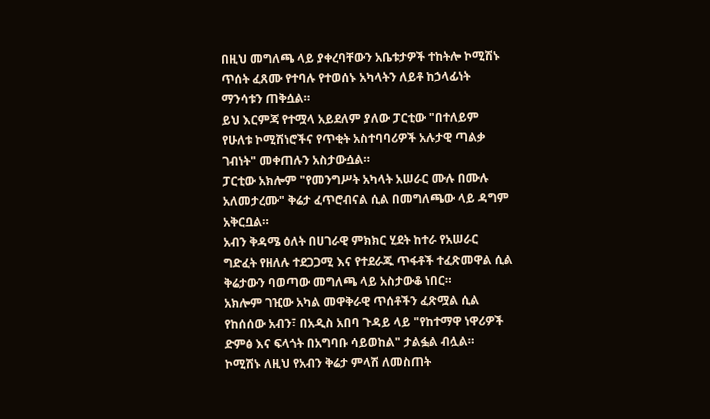በዚህ መግለጫ ላይ ያቀረባቸውን አቤቱታዎች ተከትሎ ኮሚሽኑ ጥሰት ፈጸሙ የተባሉ የተወሰኑ አካላትን ለይቶ ከኃላፊነት ማንሳቱን ጠቅሷል።
ይህ እርምጃ የተሟላ አይደለም ያለው ፓርቲው "በተለይም የሁለቱ ኮሚሽነሮችና የጥቂት አስተባባሪዎች አሉታዊ ጣልቃ ገብነት" መቀጠሉን አስታውሷል።
ፓርቲው አክሎም "የመንግሥት አካላት አሠራር ሙሉ በሙሉ አለመታረሙ" ቅሬታ ፈጥሮብናል ሲል በመግለጫው ላይ ዳግም አቅርቧል።
አብን ቅዳሜ ዕለት በሀገራዊ ምክክር ሂደት ከተራ የአሠራር ግድፈት የዘለሉ ተደጋጋሚ እና የተደራጁ ጥፋቶች ተፈጽመዋል ሲል ቅሬታውን ባወጣው መግለጫ ላይ አስታውቆ ነበር።
አክሎም ገዢው አካል መዋቅራዊ ጥሰቶችን ፈጽሟል ሲል የከሰሰው አብን፣ በአዲስ አበባ ጉዳይ ላይ "የከተማዋ ነዋሪዎች ድምፅ እና ፍላጎት በአግባቡ ሳይወከል" ታልፏል ብሏል።
ኮሚሽኑ ለዚህ የአብን ቅሬታ ምላሽ ለመስጠት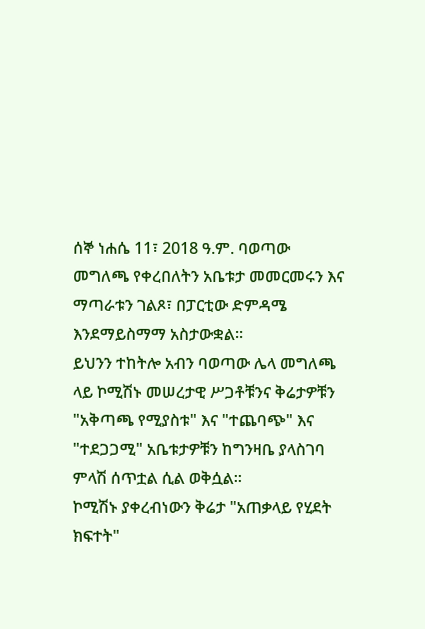ሰኞ ነሐሴ 11፣ 2018 ዓ.ም. ባወጣው መግለጫ የቀረበለትን አቤቱታ መመርመሩን እና ማጣራቱን ገልጾ፣ በፓርቲው ድምዳሜ እንደማይስማማ አስታውቋል።
ይህንን ተከትሎ አብን ባወጣው ሌላ መግለጫ ላይ ኮሚሽኑ መሠረታዊ ሥጋቶቹንና ቅሬታዎቹን "አቅጣጫ የሚያስቱ" እና "ተጨባጭ" እና "ተደጋጋሚ" አቤቱታዎቹን ከግንዛቤ ያላስገባ ምላሽ ሰጥቷል ሲል ወቅሷል።
ኮሚሽኑ ያቀረብነውን ቅሬታ "አጠቃላይ የሂደት ክፍተት"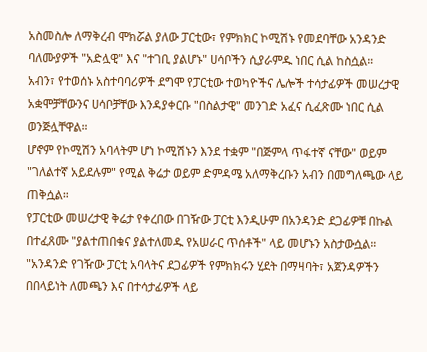አስመስሎ ለማቅረብ ሞክሯል ያለው ፓርቲው፣ የምክክር ኮሚሽኑ የመደባቸው አንዳንድ ባለሙያዎች "አድሏዊ" እና "ተገቢ ያልሆኑ" ሀሳቦችን ሲያራምዱ ነበር ሲል ከስሷል።
አብን፣ የተወሰኑ አስተባባሪዎች ደግሞ የፓርቲው ተወካዮችና ሌሎች ተሳታፊዎች መሠረታዊ አቋሞቻቸውንና ሀሳቦቻቸው እንዳያቀርቡ "በስልታዊ" መንገድ አፈና ሲፈጽሙ ነበር ሲል ወንጅሏቸዋል።
ሆኖም የኮሚሽን አባላትም ሆነ ኮሚሽኑን እንደ ተቋም "በጅምላ ጥፋተኛ ናቸው" ወይም "ገለልተኛ አይደሉም" የሚል ቅሬታ ወይም ድምዳሜ አለማቅረቡን አብን በመግለጫው ላይ ጠቅሷል።
የፓርቲው መሠረታዊ ቅሬታ የቀረበው በገዥው ፓርቲ እንዲሁም በአንዳንድ ደጋፊዎቹ በኩል በተፈጸሙ "ያልተጠበቁና ያልተለመዱ የአሠራር ጥሰቶች" ላይ መሆኑን አስታውሷል።
"አንዳንድ የገዥው ፓርቲ አባላትና ደጋፊዎች የምክክሩን ሂደት በማዛባት፣ አጀንዳዎችን በበላይነት ለመጫን እና በተሳታፊዎች ላይ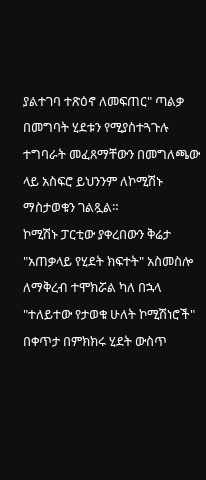ያልተገባ ተጽዕኖ ለመፍጠር" ጣልቃ በመግባት ሂደቱን የሚያስተጓጉሉ ተግባራት መፈጸማቸውን በመግለጫው ላይ አስፍሮ ይህንንም ለኮሚሽኑ ማስታወቁን ገልጿል።
ኮሚሽኑ ፓርቲው ያቀረበውን ቅሬታ "አጠቃላይ የሂደት ክፍተት" አስመስሎ ለማቅረብ ተሞክሯል ካለ በኋላ "ተለይተው የታወቁ ሁለት ኮሚሽነሮች" በቀጥታ በምክክሩ ሂደት ውስጥ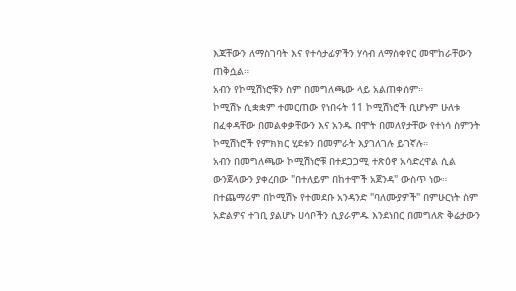እጃቸውን ለማስገባት እና የተሳታፊዎችን ሃሳብ ለማስቀየር መሞከራቸውን ጠቅሷል።
አብን የኮሚሽነሮቹን ስም በመግለጫው ላይ አልጠቀሰም።
ኮሚሽኑ ሲቋቋም ተመርጠው የነበሩት 11 ኮሚሽነሮች ቢሆኑም ሁለቱ በፈቀዳቸው በመልቀቃቸውን እና አንዱ በሞት በመለየታቸው የተነሳ ስምንት ኮሚሽነሮች የምክክር ሂደቱን በመምራት እያገለገሉ ይገኛሉ።
አብን በመግለጫው ኮሚሽነሮቹ በተደጋጋሚ ተጽዕኖ አሳድረዋል ሲል ውንጀላውን ያቀረበው "በተለይም በከተሞች አጀንዳ" ውስጥ ነው።
በተጨማሪም በኮሚሽኑ የተመደቡ አንዳንድ "ባለሙያዎች" በምሁርነት ስም አድልዎና ተገቢ ያልሆኑ ሀሳቦችን ሲያራምዱ እንደነበር በመግለጽ ቅሬታውን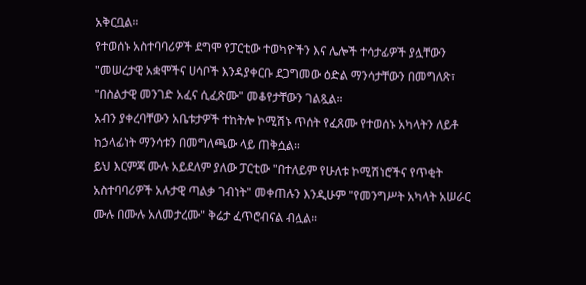አቅርቧል።
የተወሰኑ አስተባባሪዎች ደግሞ የፓርቲው ተወካዮችን እና ሌሎች ተሳታፊዎች ያሏቸውን "መሠረታዊ አቋሞችና ሀሳቦች እንዳያቀርቡ ደጋግመው ዕድል ማንሳታቸውን በመግለጽ፣ "በስልታዊ መንገድ አፈና ሲፈጽሙ" መቆየታቸውን ገልጿል።
አብን ያቀረባቸውን አቤቱታዎች ተከትሎ ኮሚሽኑ ጥሰት የፈጸሙ የተወሰኑ አካላትን ለይቶ ከኃላፊነት ማንሳቱን በመግለጫው ላይ ጠቅሷል።
ይህ እርምጃ ሙሉ አይደለም ያለው ፓርቲው "በተለይም የሁለቱ ኮሚሽነሮችና የጥቂት አስተባባሪዎች አሉታዊ ጣልቃ ገብነት" መቀጠሉን እንዲሁም "የመንግሥት አካላት አሠራር ሙሉ በሙሉ አለመታረሙ" ቅሬታ ፈጥሮብናል ብሏል።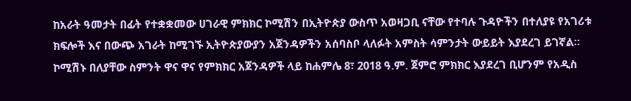ከአራት ዓመታት በፊት የተቋቋመው ሀገራዊ ምክክር ኮሚሽን በኢትዮጵያ ውስጥ አወዛጋቢ ናቸው የተባሉ ጉዳዮችን በተለያዩ የአገሪቱ ክፍሎች እና በውጭ አገራት ከሚገኙ ኢትዮጵያውያን አጀንዳዎችን አሰባስቦ ላለፉት አምስት ሳምንታት ውይይት እያደረገ ይገኛል።
ኮሚሽኑ በለያቸው ስምንት ዋና ዋና የምክክር አጀንዳዎች ላይ ከሐምሌ 8፣ 2018 ዓ.ም. ጀምሮ ምክክር እያደረገ ቢሆንም የአዲስ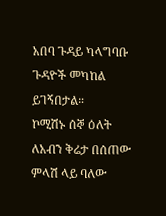አበባ ጉዳይ ካላግባቡ ጉዳዮች መካከል ይገኝበታል።
ኮሚሽኑ ሰኞ ዕለት ለአብን ቅሬታ በሰጠው ምላሽ ላይ ባለው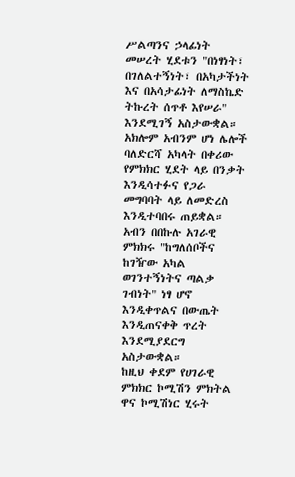ሥልጣንና ኃላፊነት መሠረት ሂደቱን "በነፃነት፣ በገለልተኝነት፣ በአካታችነት እና በአሳታፊነት ለማስኬድ ትኩረት ሰጥቶ እየሠራ" እንደሚገኝ አስታውቋል።
አክሎም አብንም ሆነ ሌሎች ባለድርሻ አካላት በቀሪው የምክክር ሂደት ላይ በንቃት እንዲሳተፉና የጋራ መግባባት ላይ ለመድረስ እንዲተባበሩ ጠይቋል።
አብን በበኩሉ አገራዊ ምክክሩ "ከግለሰቦችና ከገዥው አካል ወገንተኝነትና ጣልቃ ገብነት" ነፃ ሆኖ እንዲቀጥልና በውጤት እንዲጠናቀቅ ጥረት እንደሚያደርግ አስታውቋል።
ከዚህ ቀደም የሀገራዊ ምክክር ኮሚሽን ምክትል ዋና ኮሚሽነር ሂሩት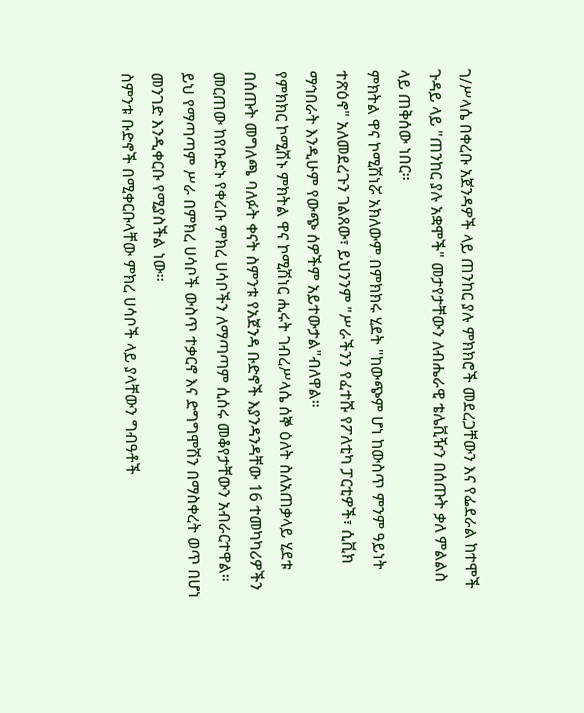ገ/ሥላሴ በቀረቡ አጀንዳዎች ላይ ጠንከር ያሉ ምክክሮች መደረጋቸውን እና የፌደራል ከተሞች ጉዳይ ላይ "ጠንከር ያሉ አቋሞች" መታየታቸውን ለብሔራዊ ቴሌቪዥን በሰጡት ቃለ ምልልስ ላይ ጠቅሰው ነበር።
ምክትል ዋና ኮሚሽነሯ አክለውም በምክክሩ ሂደት "ከውጭም ሆነ ከውስጥ ምንም ዓይነት ተጽዕኖ" አለመደረጉን ገልጸው፣ ይህንንም "ሥራችንን የፈተሹ የፖለቲካ ፓርቲዎች፣ ሲቪክ ማኅበራት እንዲሁም የውጭ ሰዎችም አይተውታል"ብለዋል።
የምክክር ኮሚሽኑ ምክትል ዋና ኮሚሽነር ሒሩት ገብረሥላሴ ሰኞ ዕለት ስለአጠቃላይ ሂደቱ በሰጡት መግለጫ ባለፉት ቀናት ስምንቱ የአጀንዳ ቡድኖች እያንዳንዳቸው 16 ተመካካሪዎችን መርጠው ከየቡድኑ የቀረቡ ምክረ ሀሳቦችን ለማጣጣም ሲሰሩ መቆየታቸውን አብራርተዋል።
ይህ የማጣጣም ሥራ በምክረ ሀሳቦች ውስጥ ተቃርኖ እና ድግግሞሽን በማስቀረት ወጥ በሆነ መንገድ እንዲቀርቡ የሚያስችል ነው፡፡
ስምንቱ ቡድኖች በሚቀርቡላቸው ምክረ ሀሳቦች ላይ ያላቸውን ግብዓቶች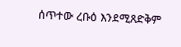ሰጥተው ረቡዕ እንደሚጸድቅም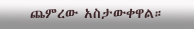ጨምረው አስታውቀዋል።